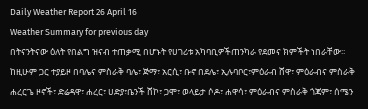Daily Weather Report 26 April 16
Weather Summary for previous day
በትናንትናው ዕለት የበልግ ዝናብ ተጠቃሚ በሆኑት የሀገሪቱ አካባቢዎችጠንካራ የደመና ክምችት ነበራቸው፡፡ ከዚሁም ጋር ተያይዞ በባሌና ምስራቅ ባሌ፣ ጅማ፣ አርሲ፣ ቡኖ በደሌ፣ ኢሉባቦር፣ምዕራብ ሸዋ፣ ምዕራብና ምስራቅ ሐረርጌ ዞኖች፣ ድሬዳዋ፣ ሐረር፣ ሀድያ፣ቤንች ሸኮ፣ ጋሞ፣ ወላይታ ሶዶ፣ ሐዋሳ፣ ምዕራብና ምስራቅ ጎጃም፣ ሰሜን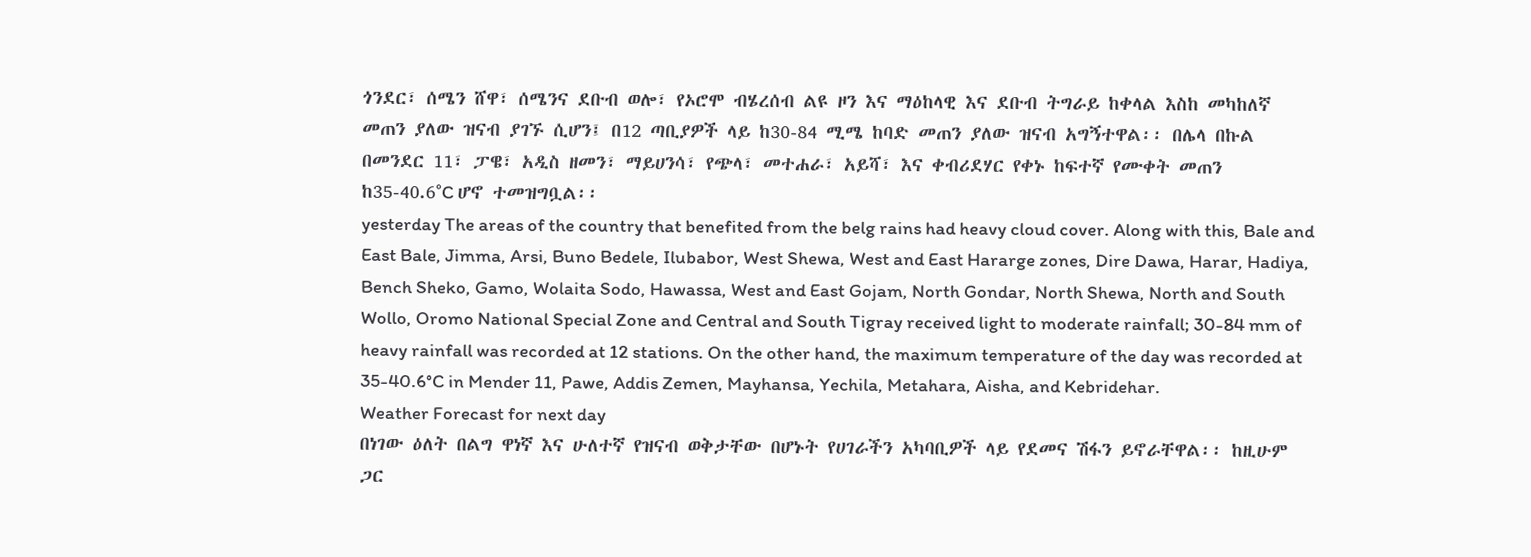ጎንደር፣ ሰሜን ሸዋ፣ ሰሜንና ደቡብ ወሎ፣ የኦሮሞ ብሄረሰብ ልዩ ዞን እና ማዕከላዊ እና ደቡብ ትግራይ ከቀላል እስከ መካከለኛ መጠን ያለው ዝናብ ያገኙ ሲሆን፤ በ12 ጣቢያዎች ላይ ከ30-84 ሚሜ ከባድ መጠን ያለው ዝናብ አግኝተዋል፡፡ በሌላ በኩል በመንደር 11፣ ፓዌ፣ አዲስ ዘመን፣ ማይሀንሳ፣ የጭላ፣ መተሐራ፣ አይሻ፣ እና ቀብሪደሃር የቀኑ ከፍተኛ የሙቀት መጠን ከ35-40.6°C ሆኖ ተመዝግቧል፡፡
yesterday The areas of the country that benefited from the belg rains had heavy cloud cover. Along with this, Bale and East Bale, Jimma, Arsi, Buno Bedele, Ilubabor, West Shewa, West and East Hararge zones, Dire Dawa, Harar, Hadiya, Bench Sheko, Gamo, Wolaita Sodo, Hawassa, West and East Gojam, North Gondar, North Shewa, North and South Wollo, Oromo National Special Zone and Central and South Tigray received light to moderate rainfall; 30-84 mm of heavy rainfall was recorded at 12 stations. On the other hand, the maximum temperature of the day was recorded at 35-40.6°C in Mender 11, Pawe, Addis Zemen, Mayhansa, Yechila, Metahara, Aisha, and Kebridehar.
Weather Forecast for next day
በነገው ዕለት በልግ ዋነኛ እና ሁለተኛ የዝናብ ወቅታቸው በሆኑት የሀገራችን አካባቢዎች ላይ የደመና ሽፋን ይኖራቸዋል፡፡ ከዚሁም ጋር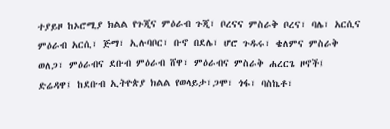ተያይዞ ከኦሮሚያ ክልል የጉጂና ምዕራብ ጉጂ፣ ቦረናና ምስራቅ ቦረና፣ ባሌ፣ አርሲና ምዕራብ አርሲ፣ ጅማ፣ ኢሉባቦር፣ ቡኖ በደሌ፣ ሆሮ ጉዱሩ፣ ቄለምና ምስራቅ ወለጋ፣ ምዕራብና ደቡብ ምዕራብ ሸዋ፣ ምዕራብና ምስራቅ ሐረርጌ ዞኖች፤ ድሬዳዋ፤ ከደቡብ ኢትዮጵያ ክልል የወላይታ፣ጋሞ፣ ጎፋ፣ ባስኬቶ፣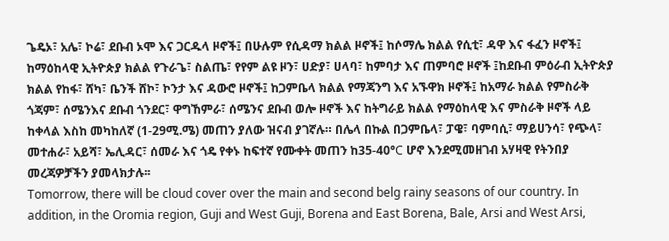ጌዴኦ፣ አሌ፣ ኮሬ፣ ደቡብ ኦሞ እና ጋርዱላ ዞኖች፤ በሁሉም የሲዳማ ክልል ዞኖች፤ ከሶማሌ ክልል የሲቲ፣ ዳዋ እና ፋፈን ዞኖች፤ ከማዕከላዊ ኢትዮጵያ ክልል የጉራጌ፣ ስልጤ፣ የየም ልዩ ዞን፣ ሀድያ፣ ሀላባ፣ ከምባታ እና ጠምባሮ ዞኖች ፤ከደቡብ ምዕራብ ኢትዮጵያ ክልል የከፋ፣ ሸካ፣ ቤንች ሸኮ፣ ኮንታ እና ዳውሮ ዞኖች፤ ከጋምቤላ ክልል የማጃንግ እና አኙዋክ ዞኖች፤ ከአማራ ክልል የምስራቅ ጎጃም፣ ሰሜንእና ደቡብ ጎንደር፣ ዋግኸምራ፣ ሰሜንና ደቡብ ወሎ ዞኖች እና ከትግራይ ክልል የማዕከላዊ እና ምስራቅ ዞኖች ላይ ከቀላል እስከ መካከለኛ (1-29ሚ.ሜ) መጠን ያለው ዝናብ ያገኛሉ። በሌላ በኩል በጋምቤላ፣ ፓዌ፣ ባምባሲ፣ ማይሀንሳ፣ የጭላ፣ መተሐራ፣ አይሻ፣ ኤሊዳር፣ ሰመራ እና ጎዴ የቀኑ ከፍተኛ የሙቀት መጠን ከ35-40°C ሆኖ እንደሚመዘገብ አሃዛዊ የትንበያ መረጃዎቻችን ያመላክታሉ፡፡
Tomorrow, there will be cloud cover over the main and second belg rainy seasons of our country. In addition, in the Oromia region, Guji and West Guji, Borena and East Borena, Bale, Arsi and West Arsi,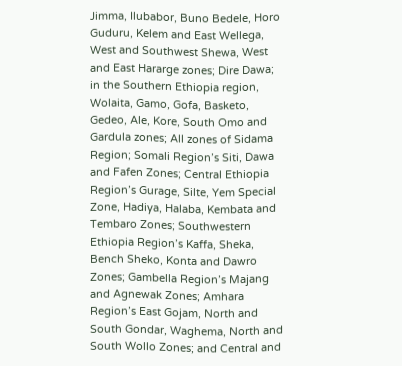Jimma, Ilubabor, Buno Bedele, Horo Guduru, Kelem and East Wellega, West and Southwest Shewa, West and East Hararge zones; Dire Dawa; in the Southern Ethiopia region, Wolaita, Gamo, Gofa, Basketo, Gedeo, Ale, Kore, South Omo and Gardula zones; All zones of Sidama Region; Somali Region’s Siti, Dawa and Fafen Zones; Central Ethiopia Region’s Gurage, Silte, Yem Special Zone, Hadiya, Halaba, Kembata and Tembaro Zones; Southwestern Ethiopia Region’s Kaffa, Sheka, Bench Sheko, Konta and Dawro Zones; Gambella Region’s Majang and Agnewak Zones; Amhara Region’s East Gojam, North and South Gondar, Waghema, North and South Wollo Zones; and Central and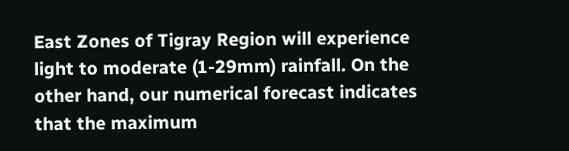East Zones of Tigray Region will experience light to moderate (1-29mm) rainfall. On the other hand, our numerical forecast indicates that the maximum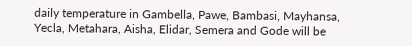daily temperature in Gambella, Pawe, Bambasi, Mayhansa, Yecla, Metahara, Aisha, Elidar, Semera and Gode will be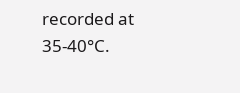recorded at 35-40°C.